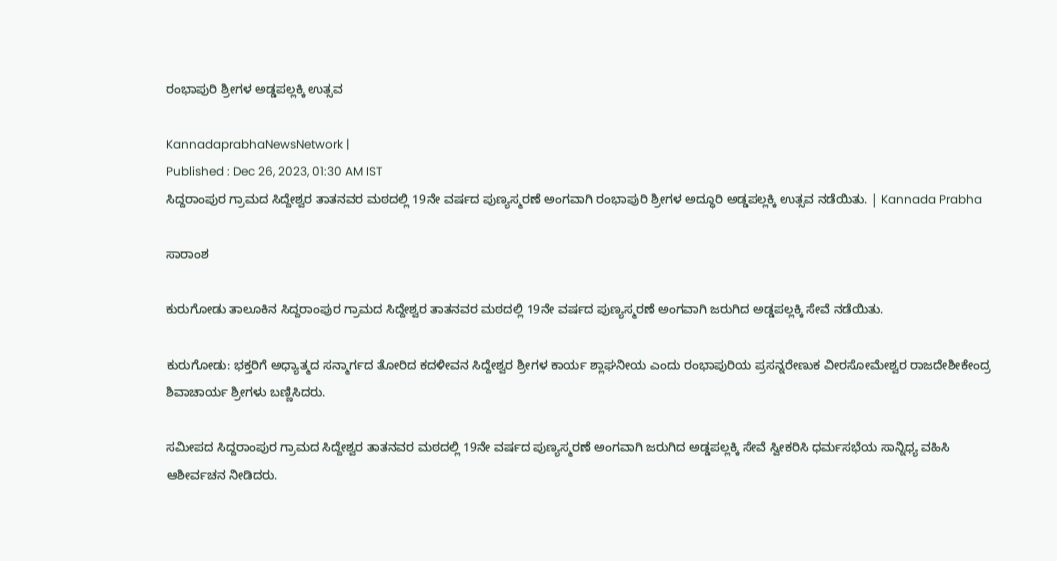ರಂಭಾಪುರಿ ಶ್ರೀಗಳ ಅಡ್ಡಪಲ್ಲಕ್ಕಿ ಉತ್ಸವ

KannadaprabhaNewsNetwork |
Published : Dec 26, 2023, 01:30 AM IST
ಸಿದ್ದರಾಂಪುರ ಗ್ರಾಮದ ಸಿದ್ದೇಶ್ವರ ತಾತನವರ ಮಠದಲ್ಲಿ 19ನೇ ವರ್ಷದ ಪುಣ್ಯಸ್ಮರಣೆ ಅಂಗವಾಗಿ ರಂಭಾಪುರಿ ಶ್ರೀಗಳ ಅದ್ಧೂರಿ ಅಡ್ಡಪಲ್ಲಕ್ಕಿ ಉತ್ಸವ ನಡೆಯಿತು. | Kannada Prabha

ಸಾರಾಂಶ

ಕುರುಗೋಡು ತಾಲೂಕಿನ ಸಿದ್ದರಾಂಪುರ ಗ್ರಾಮದ ಸಿದ್ದೇಶ್ವರ ತಾತನವರ ಮಠದಲ್ಲಿ 19ನೇ ವರ್ಷದ ಪುಣ್ಯಸ್ಮರಣೆ ಅಂಗವಾಗಿ ಜರುಗಿದ ಅಡ್ಡಪಲ್ಲಕ್ಕಿ ಸೇವೆ ನಡೆಯಿತು.

ಕುರುಗೋಡು: ಭಕ್ತರಿಗೆ ಅಧ್ಯಾತ್ಮದ ಸನ್ಮಾರ್ಗದ ತೋರಿದ ಕದಳೀವನ ಸಿದ್ದೇಶ್ವರ ಶ್ರೀಗಳ ಕಾರ್ಯ ಶ್ಲಾಘನೀಯ ಎಂದು ರಂಭಾಪುರಿಯ ಪ್ರಸನ್ನರೇಣುಕ ವೀರಸೋಮೇಶ್ವರ ರಾಜದೇಶೀಕೇಂದ್ರ ಶಿವಾಚಾರ್ಯ ಶ್ರೀಗಳು ಬಣ್ಣಿಸಿದರು.

ಸಮೀಪದ ಸಿದ್ದರಾಂಪುರ ಗ್ರಾಮದ ಸಿದ್ದೇಶ್ವರ ತಾತನವರ ಮಠದಲ್ಲಿ 19ನೇ ವರ್ಷದ ಪುಣ್ಯಸ್ಮರಣೆ ಅಂಗವಾಗಿ ಜರುಗಿದ ಅಡ್ಡಪಲ್ಲಕ್ಕಿ ಸೇವೆ ಸ್ವೀಕರಿಸಿ ಧರ್ಮಸಭೆಯ ಸಾನ್ನಿಧ್ಯ ವಹಿಸಿ ಆಶೀರ್ವಚನ ನೀಡಿದರು.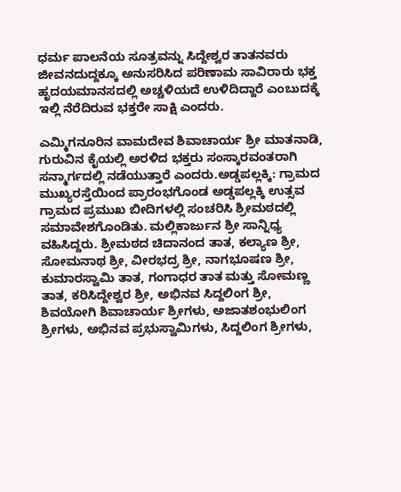ಧರ್ಮ ಪಾಲನೆಯ ಸೂತ್ರವನ್ನು ಸಿದ್ದೇಶ್ವರ ತಾತನವರು ಜೀವನದುದ್ದಕ್ಕೂ ಅನುಸರಿಸಿದ ಪರಿಣಾಮ ಸಾವಿರಾರು ಭಕ್ತ ಹೃದಯಮಾನಸದಲ್ಲಿ ಅಚ್ಚಳಿಯದೆ ಉಳಿದಿದ್ದಾರೆ ಎಂಬುದಕ್ಕೆ ಇಲ್ಲಿ ನೆರೆದಿರುವ ಭಕ್ತರೇ ಸಾಕ್ಷಿ ಎಂದರು.

ಎಮ್ಮಿಗನೂರಿನ ವಾಮದೇವ ಶಿವಾಚಾರ್ಯ ಶ್ರೀ ಮಾತನಾಡಿ, ಗುರುವಿನ ಕೈಯಲ್ಲಿ ಅರಳಿದ ಭಕ್ತರು ಸಂಸ್ಕಾರವಂತರಾಗಿ ಸನ್ಮಾರ್ಗದಲ್ಲಿ ನಡೆಯುತ್ತಾರೆ ಎಂದರು.ಅಡ್ಡಪಲ್ಲಕ್ಕಿ: ಗ್ರಾಮದ ಮುಖ್ಯರಸ್ತೆಯಿಂದ ಪ್ರಾರಂಭಗೊಂಡ ಅಡ್ಡಪಲ್ಲಕ್ಕಿ ಉತ್ಸವ ಗ್ರಾಮದ ಪ್ರಮುಖ ಬೀದಿಗಳಲ್ಲಿ ಸಂಚರಿಸಿ ಶ್ರೀಮಠದಲ್ಲಿ ಸಮಾವೇಶಗೊಂಡಿತು. ಮಲ್ಲಿಕಾರ್ಜುನ ಶ್ರೀ ಸಾನ್ನಿಧ್ಯ ವಹಿಸಿದ್ದರು. ಶ್ರೀಮಠದ ಚಿದಾನಂದ ತಾತ, ಕಲ್ಯಾಣ ಶ್ರೀ, ಸೋಮನಾಥ ಶ್ರೀ, ವೀರಭದ್ರ ಶ್ರೀ, ನಾಗಭೂಷಣ ಶ್ರೀ, ಕುಮಾರಸ್ವಾಮಿ ತಾತ, ಗಂಗಾಧರ ತಾತ ಮತ್ತು ಸೋಮಣ್ಣ ತಾತ, ಕರಿಸಿದ್ದೇಶ್ವರ ಶ್ರೀ, ಅಭಿನವ ಸಿದ್ದಲಿಂಗ ಶ್ರೀ, ಶಿವಯೋಗಿ ಶಿವಾಚಾರ್ಯ ಶ್ರೀಗಳು, ಅಜಾತಶಂಭುಲಿಂಗ ಶ್ರೀಗಳು, ಅಭಿನವ ಪ್ರಭುಸ್ವಾಮಿಗಳು, ಸಿದ್ದಲಿಂಗ ಶ್ರೀಗಳು,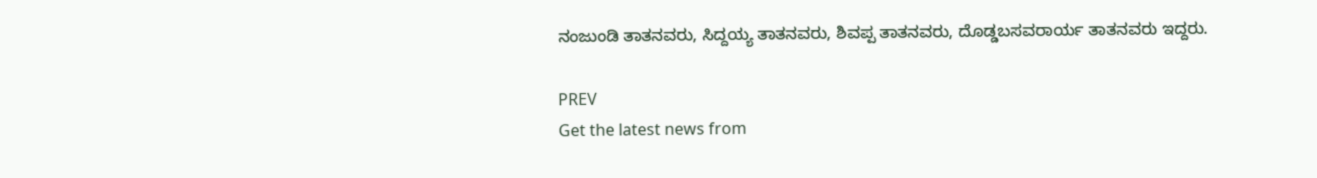ನಂಜುಂಡಿ ತಾತನವರು, ಸಿದ್ದಯ್ಯ ತಾತನವರು, ಶಿವಪ್ಪ ತಾತನವರು, ದೊಡ್ಡಬಸವರಾರ್ಯ ತಾತನವರು ಇದ್ದರು.

PREV
Get the latest news from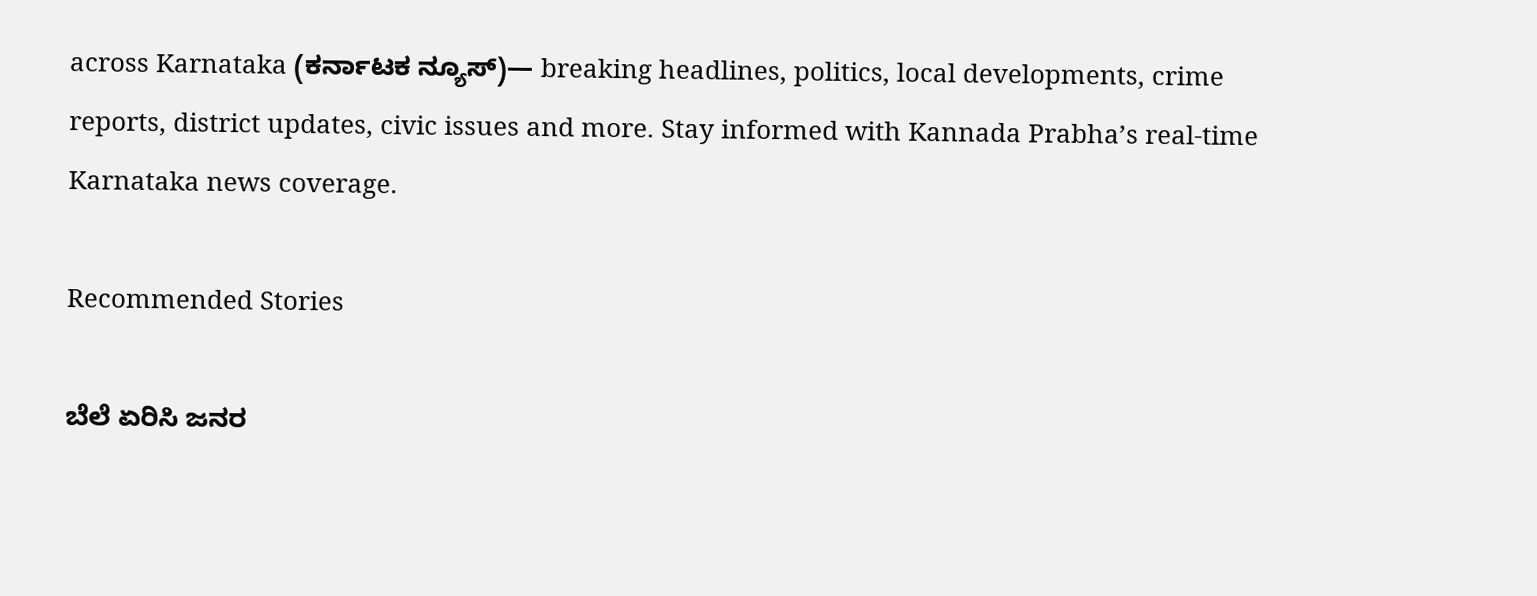across Karnataka (ಕರ್ನಾಟಕ ನ್ಯೂಸ್)— breaking headlines, politics, local developments, crime reports, district updates, civic issues and more. Stay informed with Kannada Prabha’s real‑time Karnataka news coverage.

Recommended Stories

ಬೆಲೆ ಏರಿಸಿ ಜನರ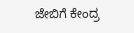ಜೇಬಿಗೆ ಕೇಂದ್ರ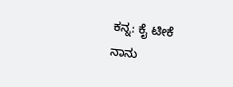ಕನ್ನ: ಕೈ ಟೀಕೆ
ನಾನು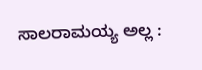ಸಾಲರಾಮಯ್ಯ ಅಲ್ಲ :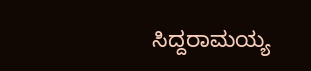ಸಿದ್ದರಾಮಯ್ಯ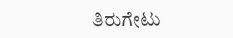ತಿರುಗೇಟು